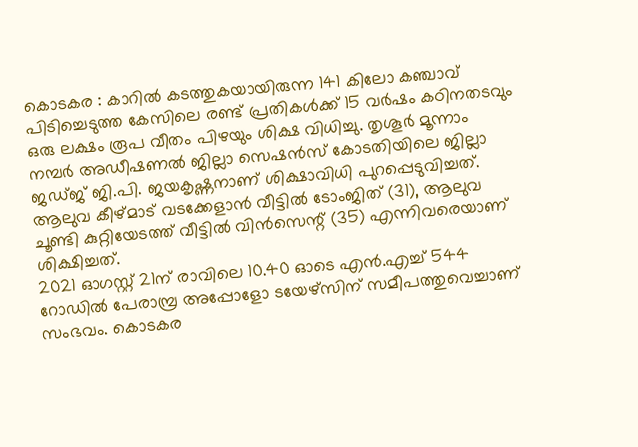കൊടകര : കാറിൽ കടത്തുകയായിരുന്ന 141 കിലോ കഞ്ചാവ് പിടിച്ചെടുത്ത കേസിലെ രണ്ട് പ്രതികൾക്ക് 15 വർഷം കഠിനതടവും ഒരു ലക്ഷം രൂപ വീതം പിഴയും ശിക്ഷ വിധിച്ചു. തൃശൂർ മൂന്നാം നമ്പർ അഡീഷണൽ ജില്ലാ സെഷൻസ് കോടതിയിലെ ജില്ലാ ജഡ്ജ് ജി.പി. ജയകൃഷ്ണനാണ് ശിക്ഷാവിധി പുറപ്പെടുവിച്ചത്. ആലുവ കീഴ്മാട് വടക്കേളാൻ വീട്ടിൽ ടോംജിത് (31), ആലുവ ചൂണ്ടി കുറ്റിയേടത്ത് വീട്ടിൽ വിൻസെന്റ് (35) എന്നിവരെയാണ് ശിക്ഷിച്ചത്.
2021 ഓഗസ്റ്റ് 21ന് രാവിലെ 10.40 ഓടെ എൻ.എച്ച് 544 റോഡിൽ പേരാമ്പ്ര അപ്പോളോ ടയേഴ്സിന് സമീപത്തുവെച്ചാണ് സംഭവം. കൊടകര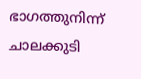ഭാഗത്തുനിന്ന് ചാലക്കുടി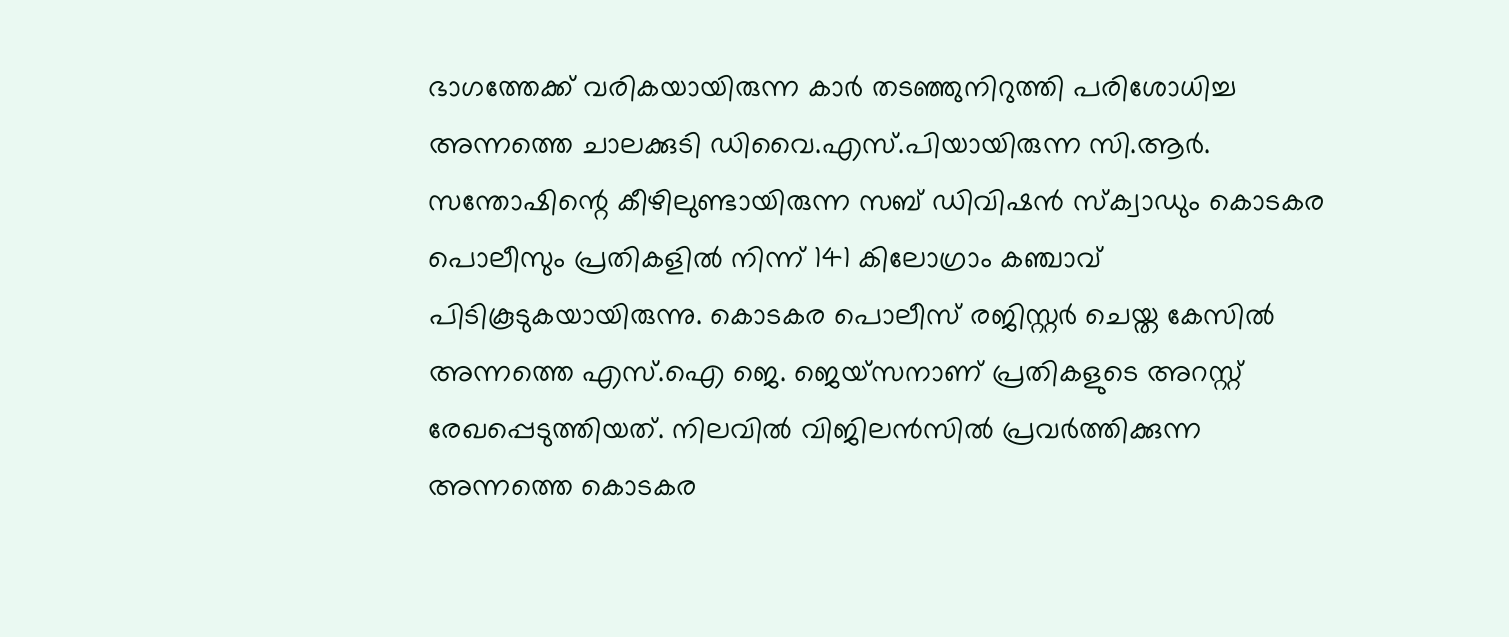ഭാഗത്തേക്ക് വരികയായിരുന്ന കാർ തടഞ്ഞുനിറുത്തി പരിശോധിച്ച അന്നത്തെ ചാലക്കുടി ഡിവൈ.എസ്.പിയായിരുന്ന സി.ആർ. സന്തോഷിന്റെ കീഴിലുണ്ടായിരുന്ന സബ് ഡിവിഷൻ സ്ക്വാഡും കൊടകര പൊലീസും പ്രതികളിൽ നിന്ന് 141 കിലോഗ്രാം കഞ്ചാവ് പിടികൂടുകയായിരുന്നു. കൊടകര പൊലീസ് രജിസ്റ്റർ ചെയ്ത കേസിൽ അന്നത്തെ എസ്.ഐ ജെ. ജെയ്സനാണ് പ്രതികളുടെ അറസ്റ്റ് രേഖപ്പെടുത്തിയത്. നിലവിൽ വിജിലൻസിൽ പ്രവർത്തിക്കുന്ന അന്നത്തെ കൊടകര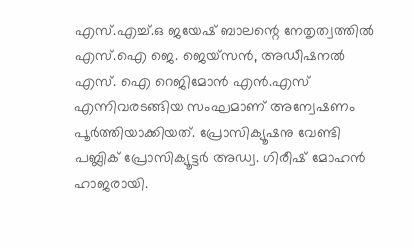എസ്.എച്ച്.ഒ ജയേഷ് ബാലന്റെ നേതൃത്വത്തിൽ എസ്.ഐ ജെ. ജെയ്സൻ, അഡീഷനൽ എസ്. ഐ റെജിമോൻ എൻ.എസ് എന്നിവരടങ്ങിയ സംഘമാണ് അന്വേഷണം പൂർത്തിയാക്കിയത്. പ്രോസിക്യൂഷനു വേണ്ടി പബ്ലിക് പ്രോസിക്യൂട്ടർ അഡ്വ. ഗിരീഷ് മോഹൻ ഹാജരായി.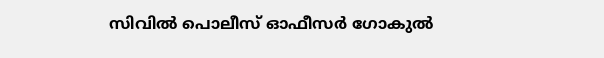സിവിൽ പൊലീസ് ഓഫീസർ ഗോകുൽ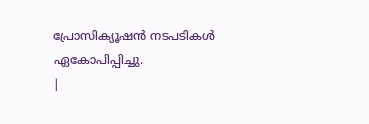പ്രോസിക്യൂഷൻ നടപടികൾ ഏകോപിപ്പിച്ചു.
|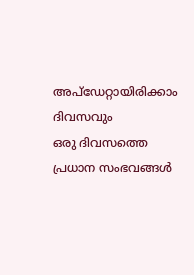അപ്ഡേറ്റായിരിക്കാം ദിവസവും
ഒരു ദിവസത്തെ പ്രധാന സംഭവങ്ങൾ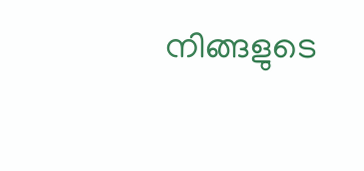നിങ്ങളുടെ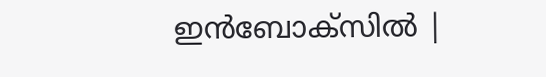ഇൻബോക്സിൽ |